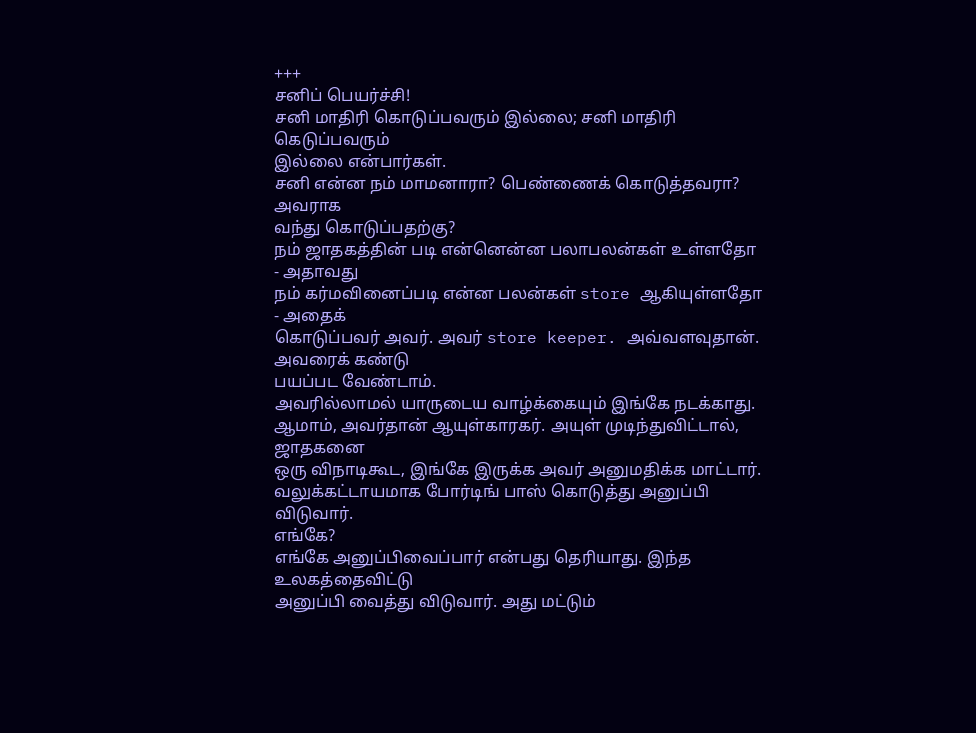+++
சனிப் பெயர்ச்சி!
சனி மாதிரி கொடுப்பவரும் இல்லை; சனி மாதிரி கெடுப்பவரும்
இல்லை என்பார்கள்.
சனி என்ன நம் மாமனாரா? பெண்ணைக் கொடுத்தவரா? அவராக
வந்து கொடுப்பதற்கு?
நம் ஜாதகத்தின் படி என்னென்ன பலாபலன்கள் உள்ளதோ - அதாவது
நம் கர்மவினைப்படி என்ன பலன்கள் store ஆகியுள்ளதோ - அதைக்
கொடுப்பவர் அவர். அவர் store keeper. அவ்வளவுதான். அவரைக் கண்டு
பயப்பட வேண்டாம்.
அவரில்லாமல் யாருடைய வாழ்க்கையும் இங்கே நடக்காது.
ஆமாம், அவர்தான் ஆயுள்காரகர். அயுள் முடிந்துவிட்டால், ஜாதகனை
ஒரு விநாடிகூட, இங்கே இருக்க அவர் அனுமதிக்க மாட்டார்.
வலுக்கட்டாயமாக போர்டிங் பாஸ் கொடுத்து அனுப்பி விடுவார்.
எங்கே?
எங்கே அனுப்பிவைப்பார் என்பது தெரியாது. இந்த உலகத்தைவிட்டு
அனுப்பி வைத்து விடுவார். அது மட்டும்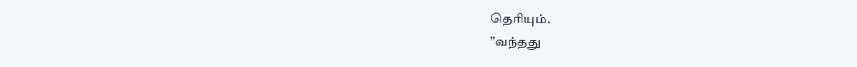தெரியும்.
”வந்தது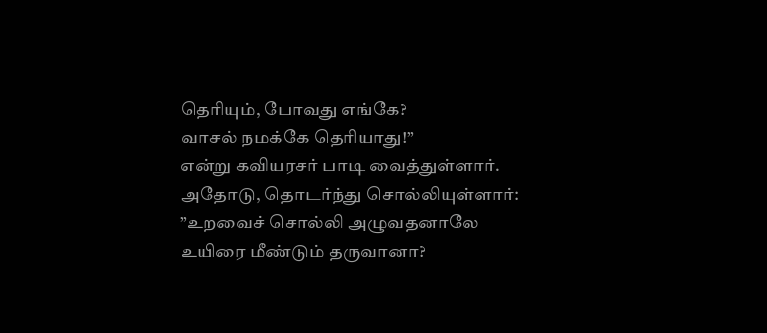தெரியும், போவது எங்கே?
வாசல் நமக்கே தெரியாது!”
என்று கவியரசர் பாடி வைத்துள்ளார்.
அதோடு, தொடர்ந்து சொல்லியுள்ளார்:
”உறவைச் சொல்லி அழுவதனாலே
உயிரை மீண்டும் தருவானா?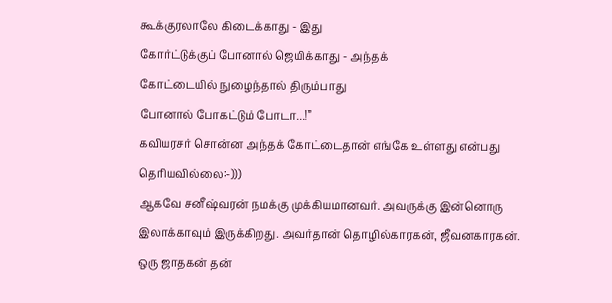கூக்குரலாலே கிடைக்காது - இது
கோர்ட்டுக்குப் போனால் ஜெயிக்காது - அந்தக்
கோட்டையில் நுழைந்தால் திரும்பாது
போனால் போகட்டும் போடா...!”
கவியரசர் சொன்ன அந்தக் கோட்டைதான் எங்கே உள்ளது என்பது
தெரியவில்லை:-)))
ஆகவே சனீஷ்வரன் நமக்கு முக்கியமானவர். அவருக்கு இன்னொரு
இலாக்காவும் இருக்கிறது. அவர்தான் தொழில்காரகன், ஜீவனகாரகன்.
ஒரு ஜாதகன் தன்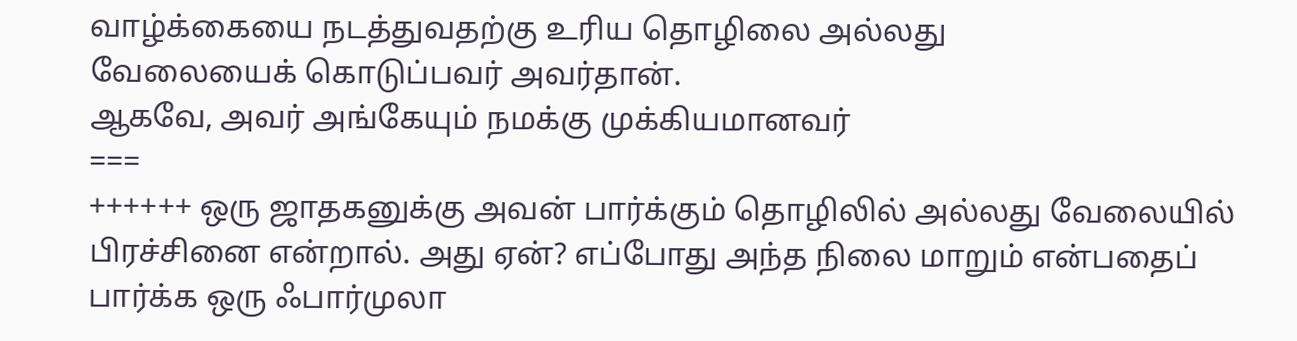வாழ்க்கையை நடத்துவதற்கு உரிய தொழிலை அல்லது
வேலையைக் கொடுப்பவர் அவர்தான்.
ஆகவே, அவர் அங்கேயும் நமக்கு முக்கியமானவர்
===
++++++ ஒரு ஜாதகனுக்கு அவன் பார்க்கும் தொழிலில் அல்லது வேலையில்
பிரச்சினை என்றால். அது ஏன்? எப்போது அந்த நிலை மாறும் என்பதைப்
பார்க்க ஒரு ஃபார்முலா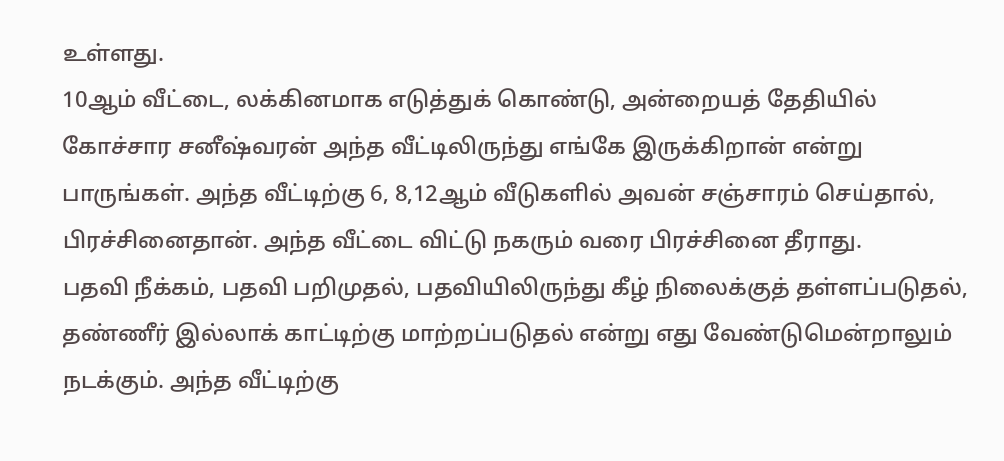உள்ளது.
10ஆம் வீட்டை, லக்கினமாக எடுத்துக் கொண்டு, அன்றையத் தேதியில்
கோச்சார சனீஷ்வரன் அந்த வீட்டிலிருந்து எங்கே இருக்கிறான் என்று
பாருங்கள். அந்த வீட்டிற்கு 6, 8,12ஆம் வீடுகளில் அவன் சஞ்சாரம் செய்தால்,
பிரச்சினைதான். அந்த வீட்டை விட்டு நகரும் வரை பிரச்சினை தீராது.
பதவி நீக்கம், பதவி பறிமுதல், பதவியிலிருந்து கீழ் நிலைக்குத் தள்ளப்படுதல்,
தண்ணீர் இல்லாக் காட்டிற்கு மாற்றப்படுதல் என்று எது வேண்டுமென்றாலும்
நடக்கும். அந்த வீட்டிற்கு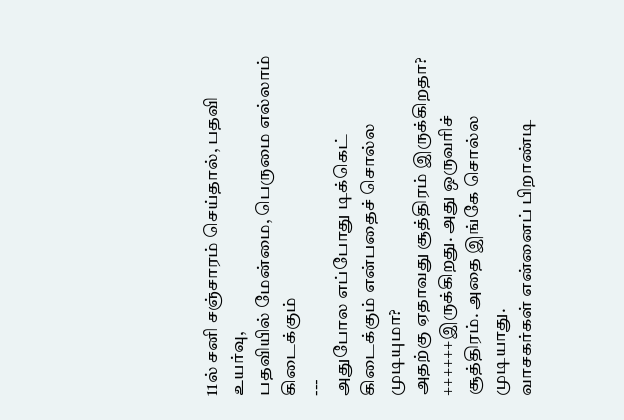11ல் சனி சஞ்சாரம் செய்தால், பதவி உயர்வு,
பதவியில் மேன்மை, பெருமை எல்லாம் கிடைக்கும்
---
அதுபோல எப்போது டிக்கெட் கிடைக்கும் என்பதைச் சொல்ல முடியுமா?
அதற்கு ஏதாவது சூத்திரம் இருக்கிறதா?
++++++இருக்கிறது. அது ஒருவரிச் சூத்திரம். அதை இங்கே சொல்ல முடியாது.
வாசகர்கள் என்னைப் பிறாண்டி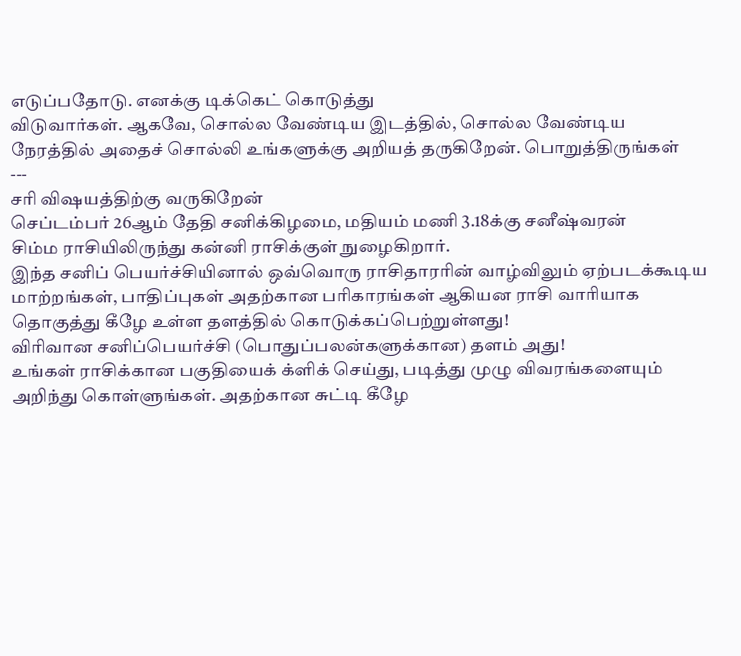எடுப்பதோடு. எனக்கு டிக்கெட் கொடுத்து
விடுவார்கள். ஆகவே, சொல்ல வேண்டிய இடத்தில், சொல்ல வேண்டிய
நேரத்தில் அதைச் சொல்லி உங்களுக்கு அறியத் தருகிறேன். பொறுத்திருங்கள்
---
சரி விஷயத்திற்கு வருகிறேன்
செப்டம்பர் 26ஆம் தேதி சனிக்கிழமை, மதியம் மணி 3.18க்கு சனீஷ்வரன்
சிம்ம ராசியிலிருந்து கன்னி ராசிக்குள் நுழைகிறார்.
இந்த சனிப் பெயர்ச்சியினால் ஒவ்வொரு ராசிதாரரின் வாழ்விலும் ஏற்படக்கூடிய
மாற்றங்கள், பாதிப்புகள் அதற்கான பரிகாரங்கள் ஆகியன ராசி வாரியாக
தொகுத்து கீழே உள்ள தளத்தில் கொடுக்கப்பெற்றுள்ளது!
விரிவான சனிப்பெயர்ச்சி (பொதுப்பலன்களுக்கான) தளம் அது!
உங்கள் ராசிக்கான பகுதியைக் க்ளிக் செய்து, படித்து முழு விவரங்களையும்
அறிந்து கொள்ளுங்கள். அதற்கான சுட்டி கீழே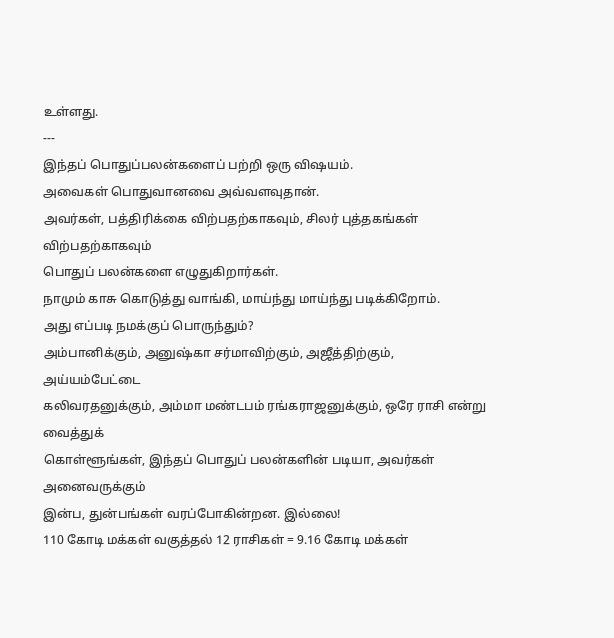உள்ளது.
---
இந்தப் பொதுப்பலன்களைப் பற்றி ஒரு விஷயம்.
அவைகள் பொதுவானவை அவ்வளவுதான்.
அவர்கள், பத்திரிக்கை விற்பதற்காகவும், சிலர் புத்தகங்கள் விற்பதற்காகவும்
பொதுப் பலன்களை எழுதுகிறார்கள்.
நாமும் காசு கொடுத்து வாங்கி, மாய்ந்து மாய்ந்து படிக்கிறோம்.
அது எப்படி நமக்குப் பொருந்தும்?
அம்பானிக்கும், அனுஷ்கா சர்மாவிற்கும், அஜீத்திற்கும், அய்யம்பேட்டை
கலிவரதனுக்கும், அம்மா மண்டபம் ரங்கராஜனுக்கும், ஒரே ராசி என்று வைத்துக்
கொள்ளூங்கள், இந்தப் பொதுப் பலன்களின் படியா, அவர்கள் அனைவருக்கும்
இன்ப, துன்பங்கள் வரப்போகின்றன. இல்லை!
110 கோடி மக்கள் வகுத்தல் 12 ராசிகள் = 9.16 கோடி மக்கள்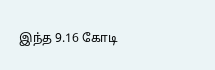இந்த 9.16 கோடி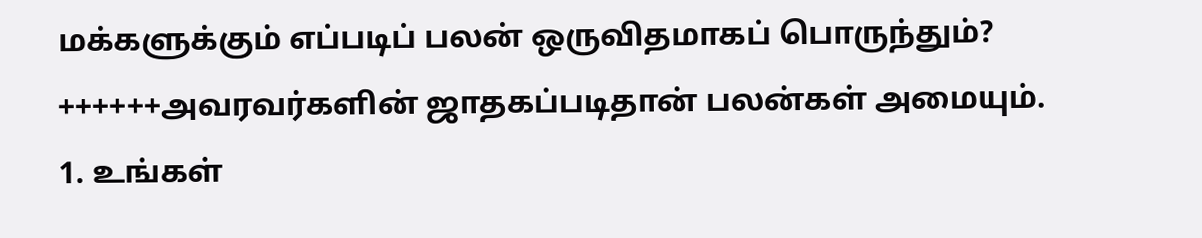மக்களுக்கும் எப்படிப் பலன் ஒருவிதமாகப் பொருந்தும்?
++++++அவரவர்களின் ஜாதகப்படிதான் பலன்கள் அமையும்.
1. உங்கள்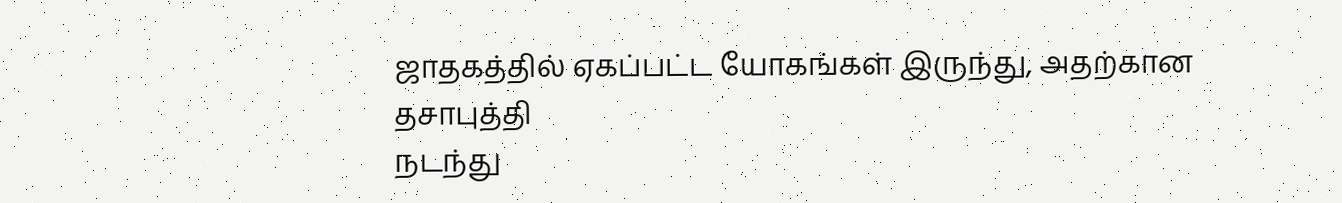ஜாதகத்தில் ஏகப்பட்ட யோகங்கள் இருந்து, அதற்கான தசாபுத்தி
நடந்து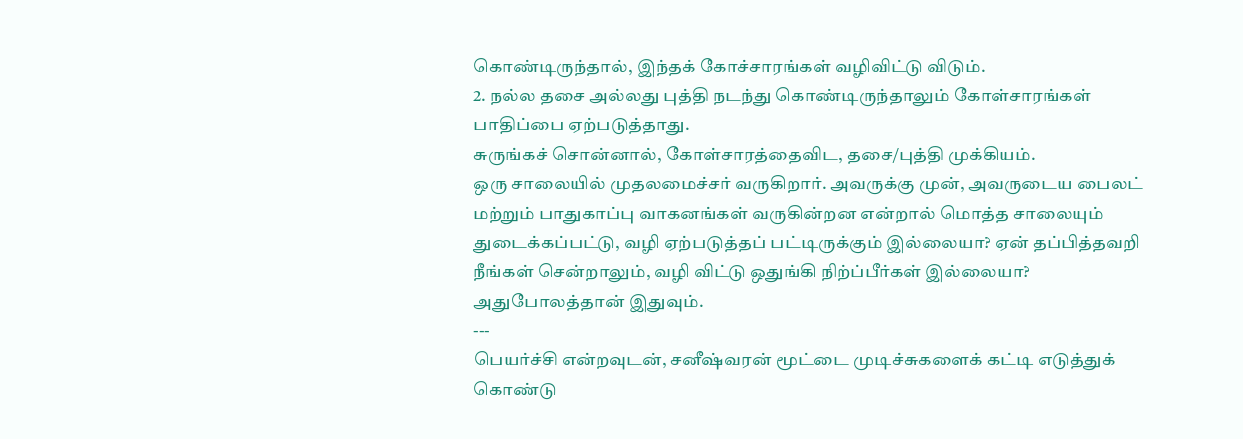கொண்டிருந்தால், இந்தக் கோச்சாரங்கள் வழிவிட்டு விடும்.
2. நல்ல தசை அல்லது புத்தி நடந்து கொண்டிருந்தாலும் கோள்சாரங்கள்
பாதிப்பை ஏற்படுத்தாது.
சுருங்கச் சொன்னால், கோள்சாரத்தைவிட, தசை/புத்தி முக்கியம்.
ஒரு சாலையில் முதலமைச்சர் வருகிறார். அவருக்கு முன், அவருடைய பைலட்
மற்றும் பாதுகாப்பு வாகனங்கள் வருகின்றன என்றால் மொத்த சாலையும்
துடைக்கப்பட்டு, வழி ஏற்படுத்தப் பட்டிருக்கும் இல்லையா? ஏன் தப்பித்தவறி
நீங்கள் சென்றாலும், வழி விட்டு ஒதுங்கி நிற்ப்பீர்கள் இல்லையா?
அதுபோலத்தான் இதுவும்.
---
பெயர்ச்சி என்றவுடன், சனீஷ்வரன் மூட்டை முடிச்சுகளைக் கட்டி எடுத்துக்
கொண்டு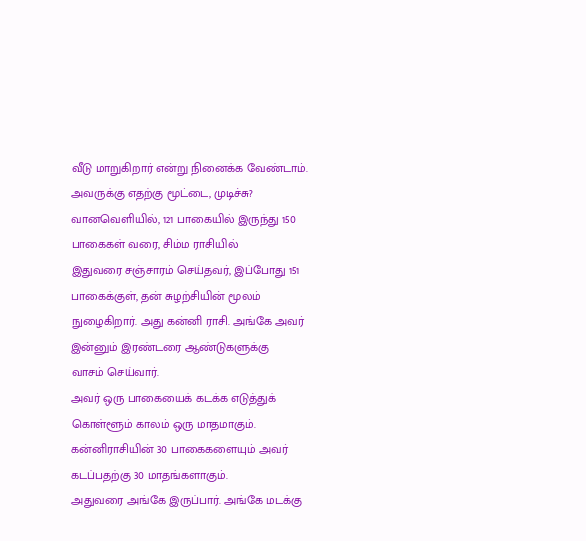வீடு மாறுகிறார் என்று நினைக்க வேண்டாம்.
அவருக்கு எதற்கு மூட்டை, முடிச்சு?
வானவெளியில், 121 பாகையில் இருந்து 150 பாகைகள் வரை, சிம்ம ராசியில்
இதுவரை சஞ்சாரம் செய்தவர், இப்போது 151 பாகைக்குள், தன் சுழற்சியின் மூலம்
நுழைகிறார். அது கன்னி ராசி. அங்கே அவர் இன்னும் இரண்டரை ஆண்டுகளுக்கு
வாசம் செய்வார்.
அவர் ஒரு பாகையைக் கடக்க எடுத்துக் கொள்ளூம் காலம் ஒரு மாதமாகும்.
கன்னிராசியின் 30 பாகைகளையும் அவர் கடப்பதற்கு 30 மாதங்களாகும்.
அதுவரை அங்கே இருப்பார். அங்கே மடக்கு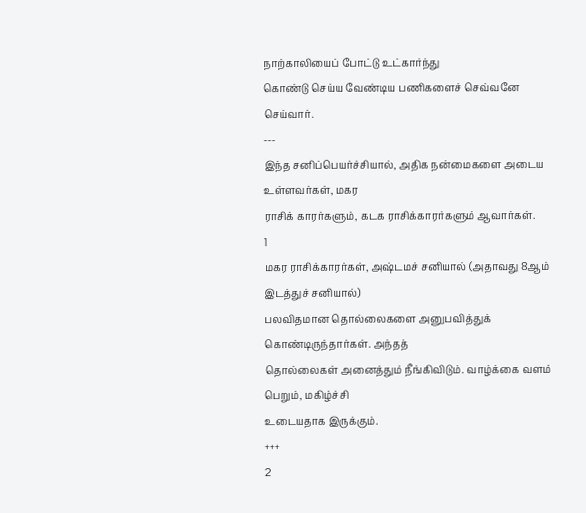நாற்காலியைப் போட்டு உட்கார்ந்து
கொண்டு செய்ய வேண்டிய பணிகளைச் செவ்வனே செய்வார்.
---
இந்த சனிப்பெயர்ச்சியால், அதிக நன்மைகளை அடைய உள்ளவர்கள், மகர
ராசிக் காரர்களும், கடக ராசிக்காரர்களும் ஆவார்கள்.
1
மகர ராசிக்காரர்கள், அஷ்டமச் சனியால் (அதாவது 8ஆம் இடத்துச் சனியால்)
பலவிதமான தொல்லைகளை அனுபவித்துக் கொண்டிருந்தார்கள். அந்தத்
தொல்லைகள் அனைத்தும் நீங்கிவிடும். வாழ்க்கை வளம் பெறும், மகிழ்ச்சி
உடையதாக இருக்கும்.
+++
2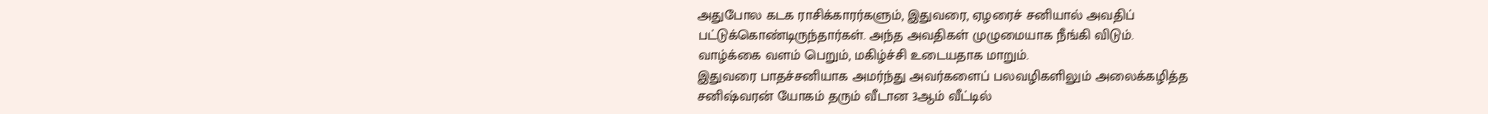அதுபோல கடக ராசிக்காரர்களும், இதுவரை, ஏழரைச் சனியால் அவதிப்
பட்டுக்கொண்டிருந்தார்கள். அந்த அவதிகள் முழுமையாக நீங்கி விடும்.
வாழ்க்கை வளம் பெறும், மகிழ்ச்சி உடையதாக மாறும்.
இதுவரை பாதச்சனியாக அமர்ந்து அவர்களைப் பலவழிகளிலும் அலைக்கழித்த
சனிஷ்வரன் யோகம் தரும் வீடான 3ஆம் வீட்டில்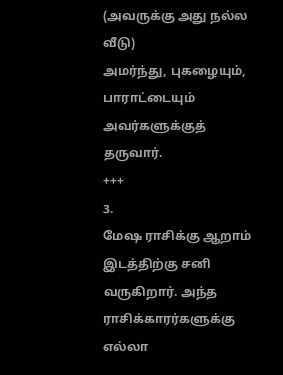(அவருக்கு அது நல்ல வீடு)
அமர்ந்து, புகழையும், பாராட்டையும் அவர்களுக்குத் தருவார்.
+++
3.
மேஷ ராசிக்கு ஆறாம் இடத்திற்கு சனி வருகிறார். அந்த ராசிக்காரர்களுக்கு
எல்லா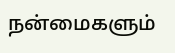நன்மைகளும்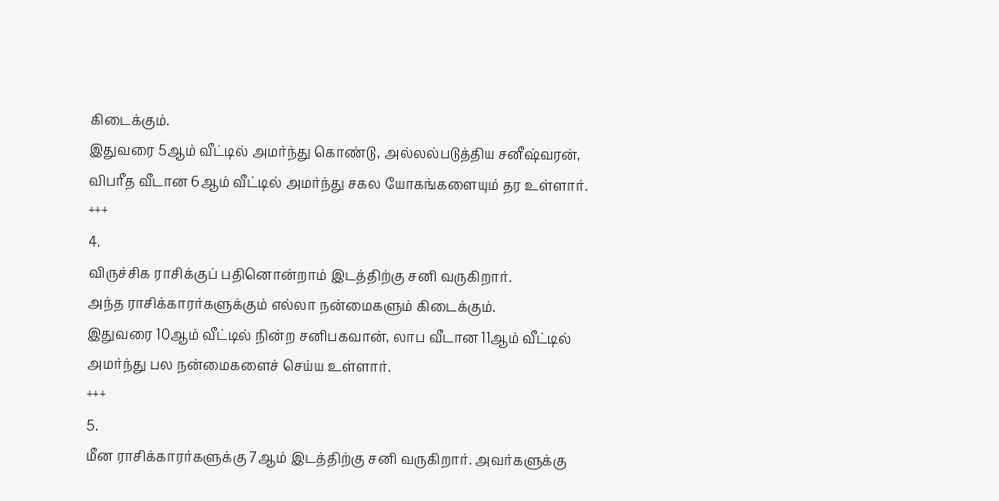கிடைக்கும்.
இதுவரை 5ஆம் வீட்டில் அமர்ந்து கொண்டு, அல்லல்படுத்திய சனீஷ்வரன்,
விபரீத வீடான 6ஆம் வீட்டில் அமர்ந்து சகல யோகங்களையும் தர உள்ளார்.
+++
4.
விருச்சிக ராசிக்குப் பதினொன்றாம் இடத்திற்கு சனி வருகிறார்.
அந்த ராசிக்காரர்களுக்கும் எல்லா நன்மைகளும் கிடைக்கும்.
இதுவரை 10ஆம் வீட்டில் நின்ற சனிபகவான், லாப வீடான 11ஆம் வீட்டில்
அமர்ந்து பல நன்மைகளைச் செய்ய உள்ளார்.
+++
5.
மீன ராசிக்காரர்களுக்கு 7ஆம் இடத்திற்கு சனி வருகிறார். அவர்களுக்கு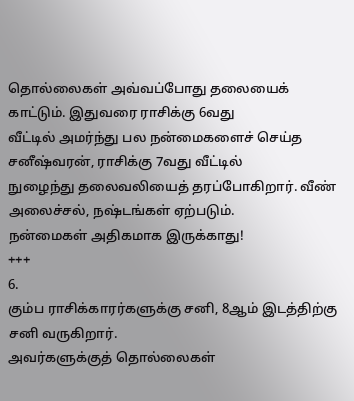தொல்லைகள் அவ்வப்போது தலையைக் காட்டும். இதுவரை ராசிக்கு 6வது
வீட்டில் அமர்ந்து பல நன்மைகளைச் செய்த சனீஷ்வரன், ராசிக்கு 7வது வீட்டில்
நுழைந்து தலைவலியைத் தரப்போகிறார். வீண் அலைச்சல், நஷ்டங்கள் ஏற்படும்.
நன்மைகள் அதிகமாக இருக்காது!
+++
6.
கும்ப ராசிக்காரர்களுக்கு சனி, 8ஆம் இடத்திற்கு சனி வருகிறார்.
அவர்களுக்குத் தொல்லைகள்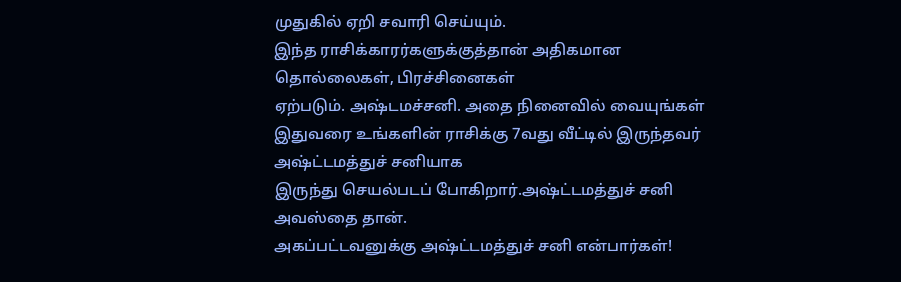முதுகில் ஏறி சவாரி செய்யும்.
இந்த ராசிக்காரர்களுக்குத்தான் அதிகமான தொல்லைகள், பிரச்சினைகள்
ஏற்படும். அஷ்டமச்சனி. அதை நினைவில் வையுங்கள்
இதுவரை உங்களின் ராசிக்கு 7வது வீட்டில் இருந்தவர் அஷ்ட்டமத்துச் சனியாக
இருந்து செயல்படப் போகிறார்.அஷ்ட்டமத்துச் சனி அவஸ்தை தான்.
அகப்பட்டவனுக்கு அஷ்ட்டமத்துச் சனி என்பார்கள்!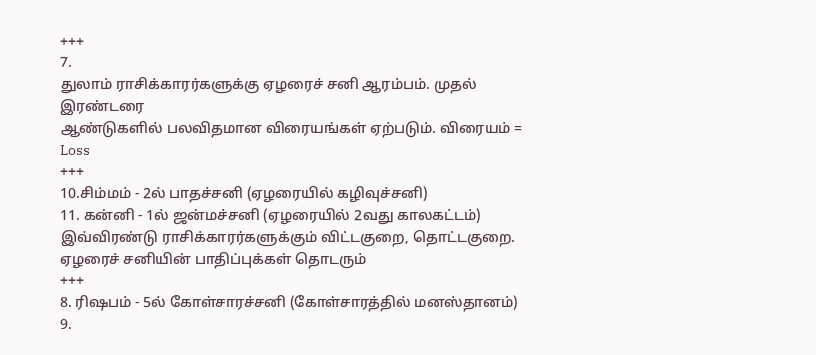+++
7.
துலாம் ராசிக்காரர்களுக்கு ஏழரைச் சனி ஆரம்பம். முதல் இரண்டரை
ஆண்டுகளில் பலவிதமான விரையங்கள் ஏற்படும். விரையம் = Loss
+++
10.சிம்மம் - 2ல் பாதச்சனி (ஏழரையில் கழிவுச்சனி)
11. கன்னி - 1ல் ஜன்மச்சனி (ஏழரையில் 2வது காலகட்டம்)
இவ்விரண்டு ராசிக்காரர்களுக்கும் விட்டகுறை, தொட்டகுறை.
ஏழரைச் சனியின் பாதிப்புக்கள் தொடரும்
+++
8. ரிஷபம் - 5ல் கோள்சாரச்சனி (கோள்சாரத்தில் மனஸ்தானம்)
9.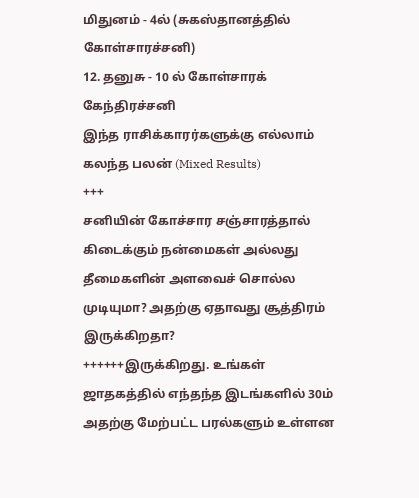மிதுனம் - 4ல் (சுகஸ்தானத்தில் கோள்சாரச்சனி)
12. தனுசு - 10 ல் கோள்சாரக் கேந்திரச்சனி
இந்த ராசிக்காரர்களுக்கு எல்லாம் கலந்த பலன் (Mixed Results)
+++
சனியின் கோச்சார சஞ்சாரத்தால் கிடைக்கும் நன்மைகள் அல்லது
தீமைகளின் அளவைச் சொல்ல முடியுமா? அதற்கு ஏதாவது சூத்திரம்
இருக்கிறதா?
++++++இருக்கிறது. உங்கள் ஜாதகத்தில் எந்தந்த இடங்களில் 30ம்
அதற்கு மேற்பட்ட பரல்களும் உள்ளன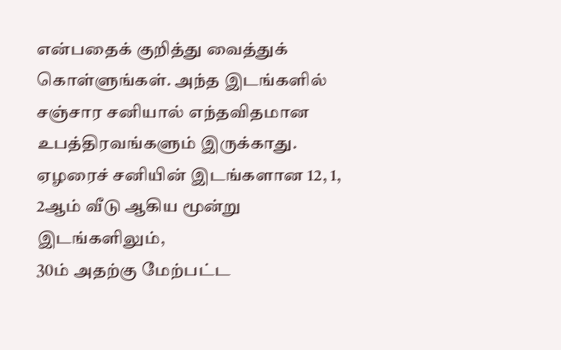என்பதைக் குறித்து வைத்துக்
கொள்ளுங்கள். அந்த இடங்களில் சஞ்சார சனியால் எந்தவிதமான
உபத்திரவங்களும் இருக்காது.
ஏழரைச் சனியின் இடங்களான 12, 1, 2ஆம் வீடு ஆகிய மூன்று இடங்களிலும்,
30ம் அதற்கு மேற்பட்ட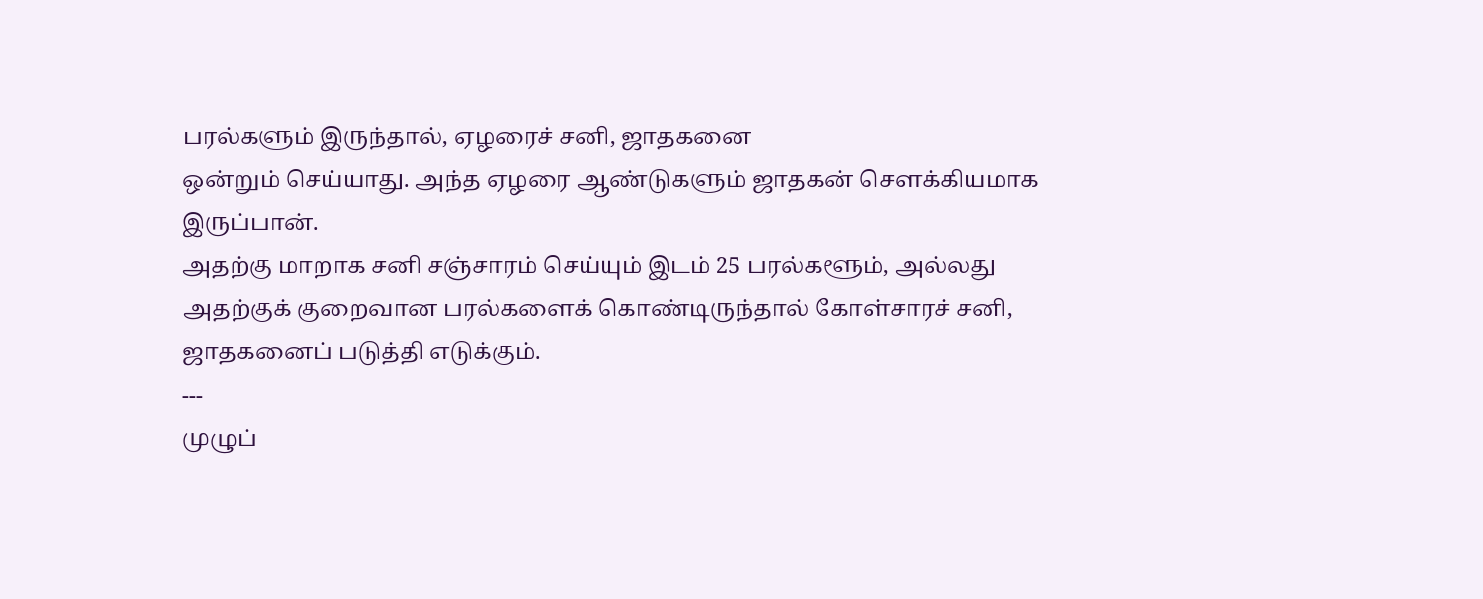பரல்களும் இருந்தால், ஏழரைச் சனி, ஜாதகனை
ஒன்றும் செய்யாது. அந்த ஏழரை ஆண்டுகளும் ஜாதகன் செளக்கியமாக
இருப்பான்.
அதற்கு மாறாக சனி சஞ்சாரம் செய்யும் இடம் 25 பரல்களூம், அல்லது
அதற்குக் குறைவான பரல்களைக் கொண்டிருந்தால் கோள்சாரச் சனி,
ஜாதகனைப் படுத்தி எடுக்கும்.
---
முழுப்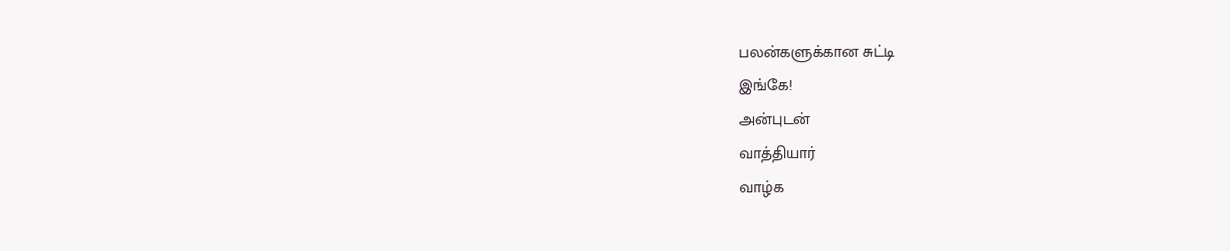பலன்களுக்கான சுட்டி
இங்கே!
அன்புடன்
வாத்தியார்
வாழ்க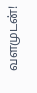வளமுடன்!